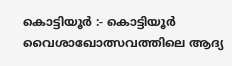കൊട്ടിയൂർ :- കൊട്ടിയൂർ വൈശാഖോത്സവത്തിലെ ആദ്യ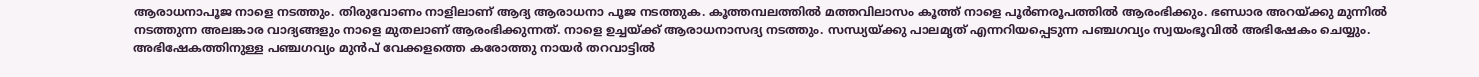ആരാധനാപൂജ നാളെ നടത്തും. തിരുവോണം നാളിലാണ് ആദ്യ ആരാധനാ പൂജ നടത്തുക. കൂത്തമ്പലത്തിൽ മത്തവിലാസം കൂത്ത് നാളെ പൂർണരൂപത്തിൽ ആരംഭിക്കും. ഭണ്ഡാര അറയ്ക്കു മുന്നിൽ നടത്തുന്ന അലങ്കാര വാദ്യങ്ങളും നാളെ മുതലാണ് ആരംഭിക്കുന്നത്. നാളെ ഉച്ചയ്ക്ക് ആരാധനാസദ്യ നടത്തും. സന്ധ്യയ്ക്കു പാലമൃത് എന്നറിയപ്പെടുന്ന പഞ്ചഗവ്യം സ്വയംഭൂവിൽ അഭിഷേകം ചെയ്യും.
അഭിഷേകത്തിനുള്ള പഞ്ചഗവ്യം മുൻപ് വേക്കളത്തെ കരോത്തു നായർ തറവാട്ടിൽ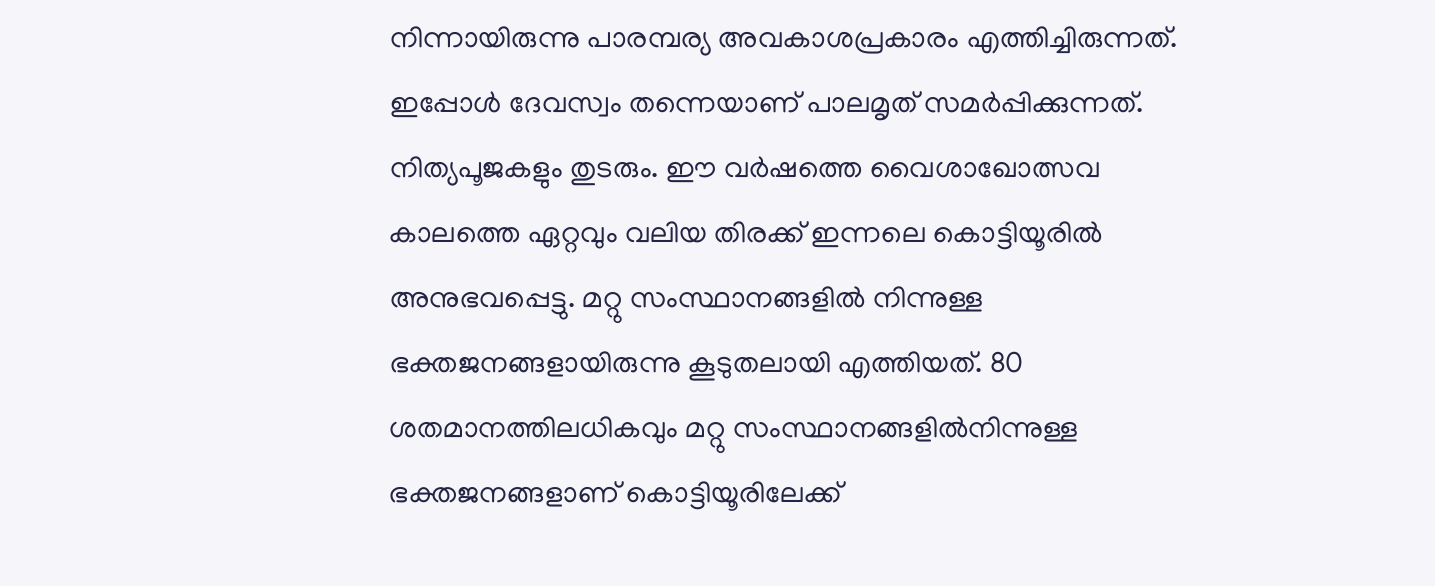നിന്നായിരുന്നു പാരമ്പര്യ അവകാശപ്രകാരം എത്തിച്ചിരുന്നത്. ഇപ്പോൾ ദേവസ്വം തന്നെയാണ് പാലമൃത് സമർപ്പിക്കുന്നത്. നിത്യപൂജകളും തുടരും. ഈ വർഷത്തെ വൈശാഖോത്സവ കാലത്തെ ഏറ്റവും വലിയ തിരക്ക് ഇന്നലെ കൊട്ടിയൂരിൽ അനുഭവപ്പെട്ടു. മറ്റു സംസ്ഥാനങ്ങളിൽ നിന്നുള്ള ഭക്തജനങ്ങളായിരുന്നു കൂടുതലായി എത്തിയത്. 80 ശതമാനത്തിലധികവും മറ്റു സംസ്ഥാനങ്ങളിൽനിന്നുള്ള ഭക്തജനങ്ങളാണ് കൊട്ടിയൂരിലേക്ക്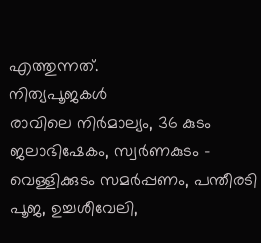എത്തുന്നത്.
നിത്യപൂജകൾ
രാവിലെ നിർമാല്യം, 36 കുടം ജലാഭിഷേകം, സ്വർണകുടം - വെള്ളിക്കുടം സമർപ്പണം, പന്തീരടി പൂജ, ഉച്ചശീവേലി,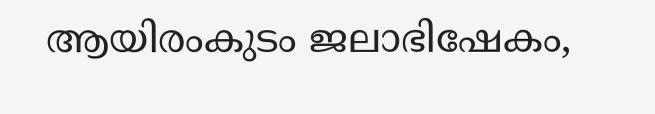ആയിരംകുടം ജലാഭിഷേകം,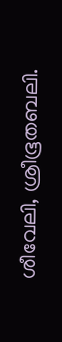ശീവേലി, ശ്രീഭൂതബലി.